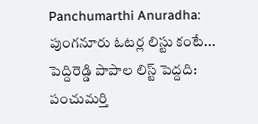Panchumarthi Anuradha: పుంగనూరు ఓటర్ల లిస్టు కంటే... పెద్దిరెడ్డి పాపాల లిస్ట్ పెద్దది: పంచుమర్తి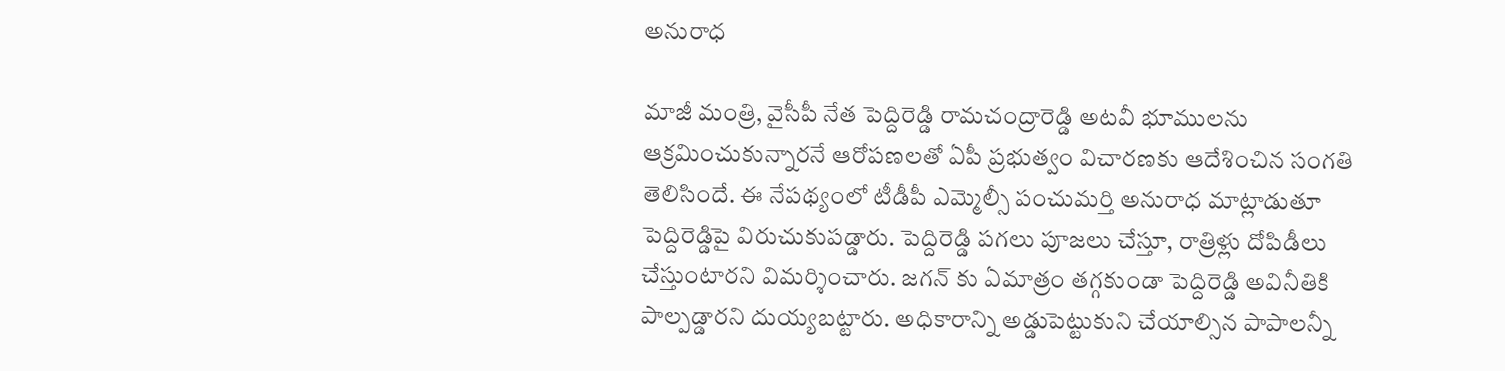అనురాధ

మాజీ మంత్రి, వైసీపీ నేత పెద్దిరెడ్డి రామచంద్రారెడ్డి అటవీ భూములను ఆక్రమించుకున్నారనే ఆరోపణలతో ఏపీ ప్రభుత్వం విచారణకు ఆదేశించిన సంగతి తెలిసిందే. ఈ నేపథ్యంలో టీడీపీ ఎమ్మెల్సీ పంచుమర్తి అనురాధ మాట్లాడుతూ పెద్దిరెడ్డిపై విరుచుకుపడ్డారు. పెద్దిరెడ్డి పగలు పూజలు చేస్తూ, రాత్రిళ్లు దోపిడీలు చేస్తుంటారని విమర్శించారు. జగన్ కు ఏమాత్రం తగ్గకుండా పెద్దిరెడ్డి అవినీతికి పాల్పడ్డారని దుయ్యబట్టారు. అధికారాన్ని అడ్డుపెట్టుకుని చేయాల్సిన పాపాలన్నీ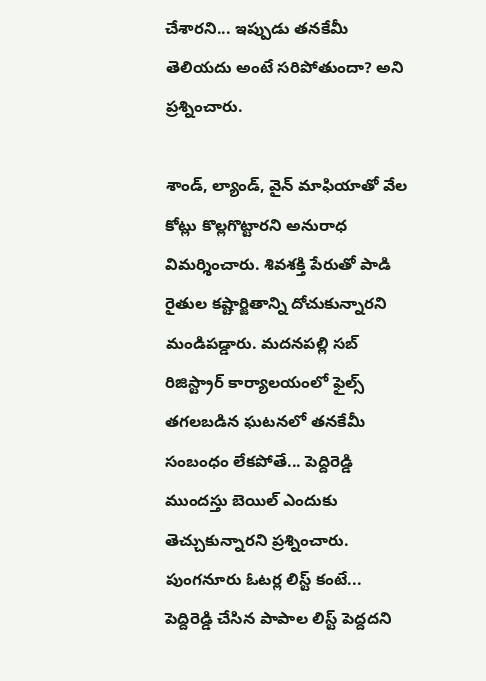చేశారని... ఇప్పుడు తనకేమీ తెలియదు అంటే సరిపోతుందా? అని ప్రశ్నించారు.

శాండ్, ల్యాండ్, వైన్ మాఫియాతో వేల కోట్లు కొల్లగొట్టారని అనురాధ విమర్శించారు. శివశక్తి పేరుతో పాడి రైతుల కష్టార్జితాన్ని దోచుకున్నారని మండిపడ్డారు. మదనపల్లి సబ్ రిజిస్ట్రార్ కార్యాలయంలో ఫైల్స్ తగలబడిన ఘటనలో తనకేమీ సంబంధం లేకపోతే... పెద్దిరెడ్డి ముందస్తు బెయిల్ ఎందుకు తెచ్చుకున్నారని ప్రశ్నించారు. పుంగనూరు ఓటర్ల లిస్ట్ కంటే... పెద్దిరెడ్డి చేసిన పాపాల లిస్ట్ పెద్దదని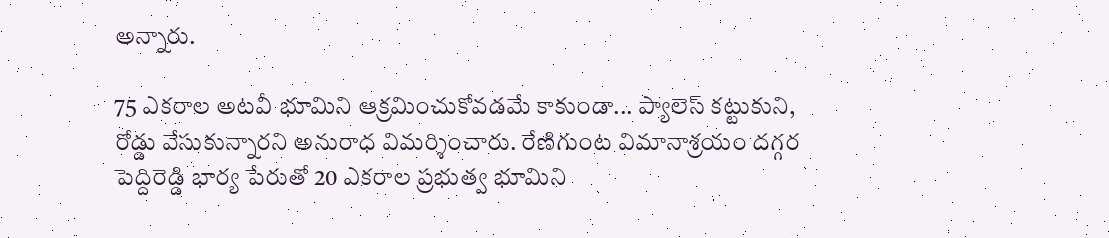అన్నారు.

75 ఎకరాల అటవీ భూమిని ఆక్రమించుకోవడమే కాకుండా... ప్యాలెస్ కట్టుకుని, రోడ్డు వేసుకున్నారని అనురాధ విమర్శించారు. రేణిగుంట విమానాశ్రయం దగ్గర పెద్దిరెడ్డి భార్య పేరుతో 20 ఎకరాల ప్రభుత్వ భూమిని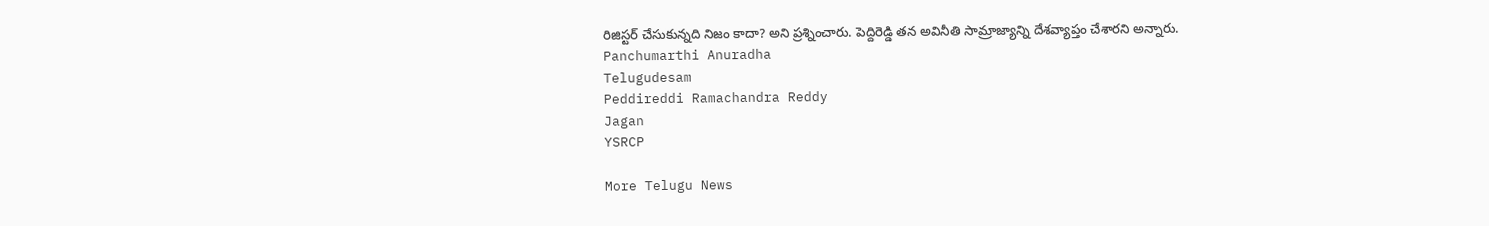రిజిస్టర్ చేసుకున్నది నిజం కాదా? అని ప్రశ్నించారు. పెద్దిరెడ్డి తన అవినీతి సామ్రాజ్యాన్ని దేశవ్యాప్తం చేశారని అన్నారు.
Panchumarthi Anuradha
Telugudesam
Peddireddi Ramachandra Reddy
Jagan
YSRCP

More Telugu News